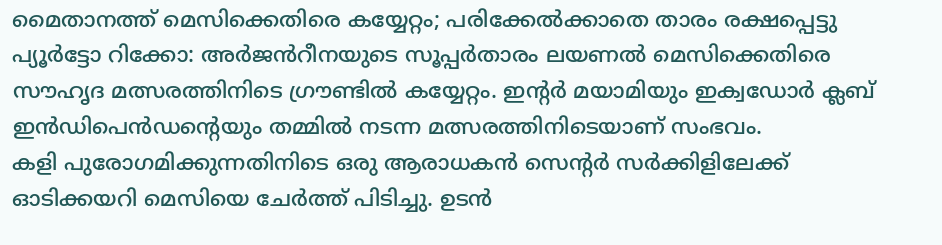മൈതാനത്ത് മെസിക്കെതിരെ കയ്യേറ്റം; പരിക്കേൽക്കാതെ താരം രക്ഷപ്പെട്ടു
പ്യൂർട്ടോ റിക്കോ: അർജൻറീനയുടെ സൂപ്പർതാരം ലയണൽ മെസിക്കെതിരെ സൗഹൃദ മത്സരത്തിനിടെ ഗ്രൗണ്ടിൽ കയ്യേറ്റം. ഇന്റർ മയാമിയും ഇക്വഡോർ ക്ലബ് ഇൻഡിപെൻഡന്റെയും തമ്മിൽ നടന്ന മത്സരത്തിനിടെയാണ് സംഭവം.
കളി പുരോഗമിക്കുന്നതിനിടെ ഒരു ആരാധകൻ സെന്റർ സർക്കിളിലേക്ക് ഓടിക്കയറി മെസിയെ ചേർത്ത് പിടിച്ചു. ഉടൻ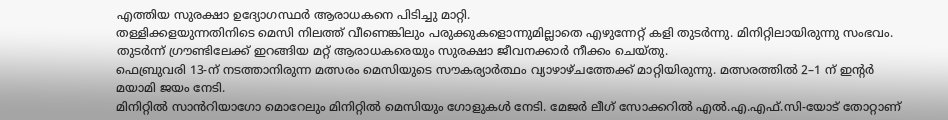എത്തിയ സുരക്ഷാ ഉദ്യോഗസ്ഥർ ആരാധകനെ പിടിച്ചു മാറ്റി.
തള്ളിക്കളയുന്നതിനിടെ മെസി നിലത്ത് വീണെങ്കിലും പരുക്കുകളൊന്നുമില്ലാതെ എഴുന്നേറ്റ് കളി തുടർന്നു. മിനിറ്റിലായിരുന്നു സംഭവം. തുടർന്ന് ഗ്രൗണ്ടിലേക്ക് ഇറങ്ങിയ മറ്റ് ആരാധകരെയും സുരക്ഷാ ജീവനക്കാർ നീക്കം ചെയ്തു.
ഫെബ്രുവരി 13-ന് നടത്താനിരുന്ന മത്സരം മെസിയുടെ സൗകര്യാർത്ഥം വ്യാഴാഴ്ചത്തേക്ക് മാറ്റിയിരുന്നു. മത്സരത്തിൽ 2–1 ന് ഇന്റർ മയാമി ജയം നേടി.
മിനിറ്റിൽ സാൻറിയാഗോ മൊറേലും മിനിറ്റിൽ മെസിയും ഗോളുകൾ നേടി. മേജർ ലീഗ് സോക്കറിൽ എൽ.എ.എഫ്.സി-യോട് തോറ്റാണ്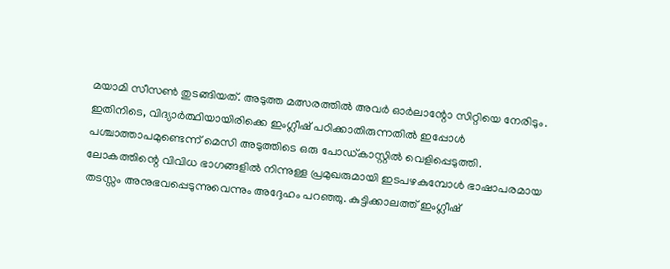മയാമി സീസൺ തുടങ്ങിയത്. അടുത്ത മത്സരത്തിൽ അവർ ഓർലാന്റോ സിറ്റിയെ നേരിടും.
ഇതിനിടെ, വിദ്യാർത്ഥിയായിരിക്കെ ഇംഗ്ലീഷ് പഠിക്കാതിരുന്നതിൽ ഇപ്പോൾ പശ്ചാത്താപമുണ്ടെന്ന് മെസി അടുത്തിടെ ഒരു പോഡ്കാസ്റ്റിൽ വെളിപ്പെടുത്തി.
ലോകത്തിന്റെ വിവിധ ഭാഗങ്ങളിൽ നിന്നുള്ള പ്രമുഖരുമായി ഇടപഴകുമ്പോൾ ഭാഷാപരമായ തടസ്സം അനുഭവപ്പെടുന്നുവെന്നും അദ്ദേഹം പറഞ്ഞു. കുട്ടിക്കാലത്ത് ഇംഗ്ലീഷ്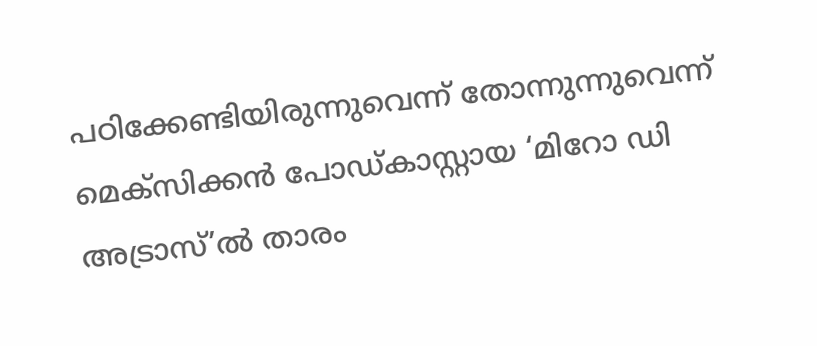പഠിക്കേണ്ടിയിരുന്നുവെന്ന് തോന്നുന്നുവെന്ന് മെക്സിക്കൻ പോഡ്കാസ്റ്റായ ‘മിറോ ഡി അട്രാസ്’ൽ താരം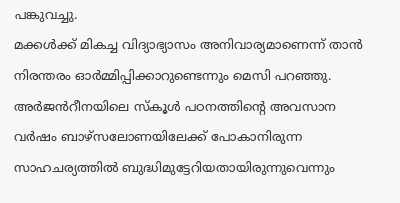പങ്കുവച്ചു.
മക്കൾക്ക് മികച്ച വിദ്യാഭ്യാസം അനിവാര്യമാണെന്ന് താൻ നിരന്തരം ഓർമ്മിപ്പിക്കാറുണ്ടെന്നും മെസി പറഞ്ഞു.
അർജൻറീനയിലെ സ്കൂൾ പഠനത്തിന്റെ അവസാന വർഷം ബാഴ്സലോണയിലേക്ക് പോകാനിരുന്ന സാഹചര്യത്തിൽ ബുദ്ധിമുട്ടേറിയതായിരുന്നുവെന്നും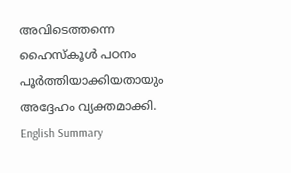അവിടെത്തന്നെ ഹൈസ്കൂൾ പഠനം പൂർത്തിയാക്കിയതായും അദ്ദേഹം വ്യക്തമാക്കി.
English Summary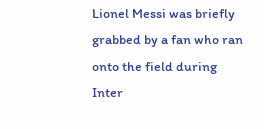Lionel Messi was briefly grabbed by a fan who ran onto the field during Inter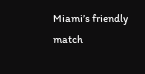Miami’s friendly match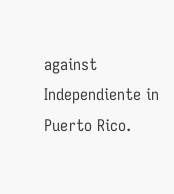against Independiente in Puerto Rico.